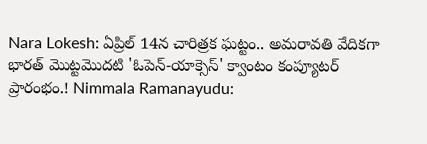Nara Lokesh: ఏప్రిల్ 14న చారిత్రక ఘట్టం.. అమరావతి వేదికగా భారత్ మొట్టమొదటి 'ఓపెన్-యాక్సెస్' క్వాంటం కంప్యూటర్ ప్రారంభం.! Nimmala Ramanayudu: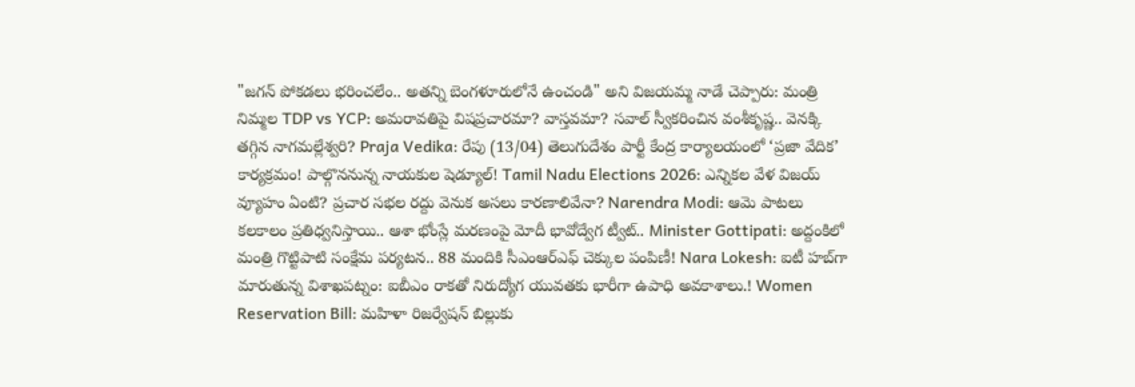"జగన్ పోకడలు భరించలేం.. అతన్ని బెంగళూరులోనే ఉంచండి" అని విజయమ్మ నాడే చెప్పారు: మంత్రి నిమ్మల TDP vs YCP: అమరావతిపై విషప్రచారమా? వాస్తవమా? సవాల్ స్వీకరించిన వంశీకృష్ణ.. వెనక్కి తగ్గిన నాగమల్లేశ్వరి? Praja Vedika: రేపు (13/04) తెలుగుదేశం పార్టీ కేంద్ర కార్యాలయంలో ‘ప్రజా వేదిక’ కార్యక్రమం! పాల్గొననున్న నాయకుల షెడ్యూల్! Tamil Nadu Elections 2026: ఎన్నికల వేళ విజయ్ వ్యూహం ఏంటి? ప్రచార సభల రద్దు వెనుక అసలు కారణాలివేనా? Narendra Modi: ఆమె పాటలు కలకాలం ప్రతిధ్వనిస్తాయి.. ఆశా భోంస్లే మరణంపై మోదీ భావోద్వేగ ట్వీట్.. Minister Gottipati: అద్దంకిలో మంత్రి గొట్టిపాటి సంక్షేమ పర్యటన.. 88 మందికి సీఎంఆర్‌ఎఫ్ చెక్కుల పంపిణీ! Nara Lokesh: ఐటీ హబ్‌గా మారుతున్న విశాఖపట్నం: ఐబీఎం రాకతో నిరుద్యోగ యువతకు భారీగా ఉపాధి అవకాశాలు.! Women Reservation Bill: మహిళా రిజర్వేషన్ బిల్లుకు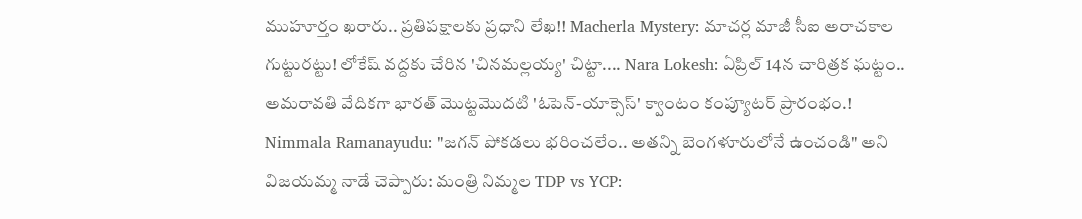ముహూర్తం ఖరారు.. ప్రతిపక్షాలకు ప్రధాని లేఖ!! Macherla Mystery: మాచర్ల మాజీ సీఐ అరాచకాల గుట్టురట్టు! లోకేష్ వద్దకు చేరిన 'చినమల్లయ్య' చిట్టా.... Nara Lokesh: ఏప్రిల్ 14న చారిత్రక ఘట్టం.. అమరావతి వేదికగా భారత్ మొట్టమొదటి 'ఓపెన్-యాక్సెస్' క్వాంటం కంప్యూటర్ ప్రారంభం.! Nimmala Ramanayudu: "జగన్ పోకడలు భరించలేం.. అతన్ని బెంగళూరులోనే ఉంచండి" అని విజయమ్మ నాడే చెప్పారు: మంత్రి నిమ్మల TDP vs YCP: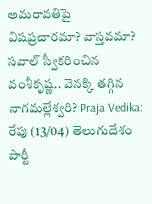అమరావతిపై విషప్రచారమా? వాస్తవమా? సవాల్ స్వీకరించిన వంశీకృష్ణ.. వెనక్కి తగ్గిన నాగమల్లేశ్వరి? Praja Vedika: రేపు (13/04) తెలుగుదేశం పార్టీ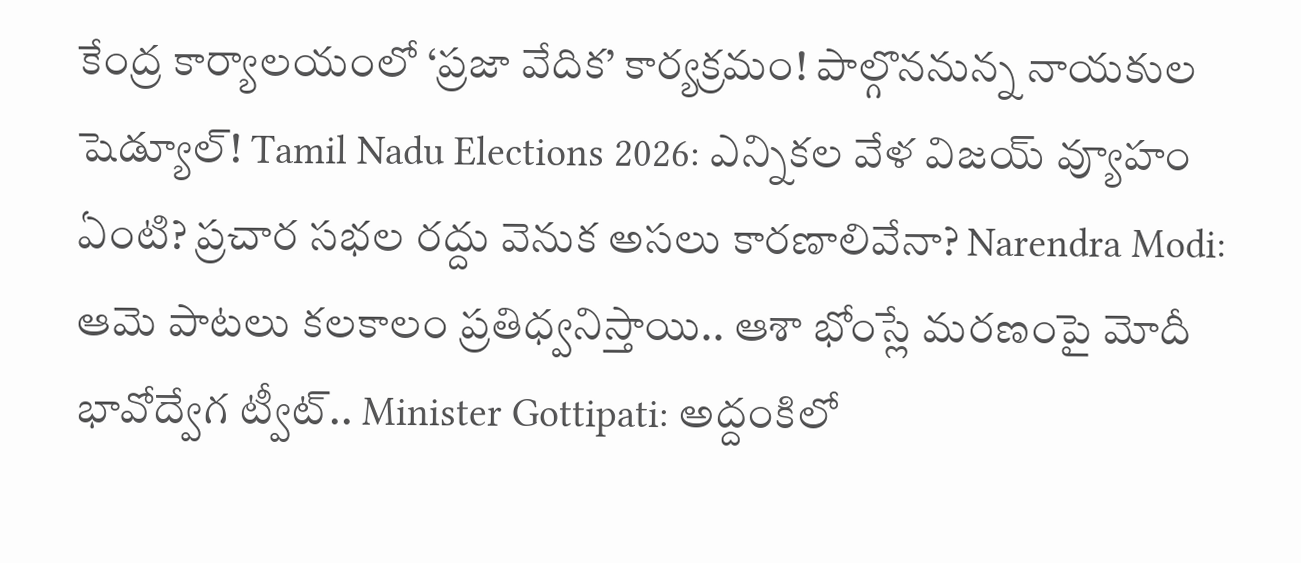కేంద్ర కార్యాలయంలో ‘ప్రజా వేదిక’ కార్యక్రమం! పాల్గొననున్న నాయకుల షెడ్యూల్! Tamil Nadu Elections 2026: ఎన్నికల వేళ విజయ్ వ్యూహం ఏంటి? ప్రచార సభల రద్దు వెనుక అసలు కారణాలివేనా? Narendra Modi: ఆమె పాటలు కలకాలం ప్రతిధ్వనిస్తాయి.. ఆశా భోంస్లే మరణంపై మోదీ భావోద్వేగ ట్వీట్.. Minister Gottipati: అద్దంకిలో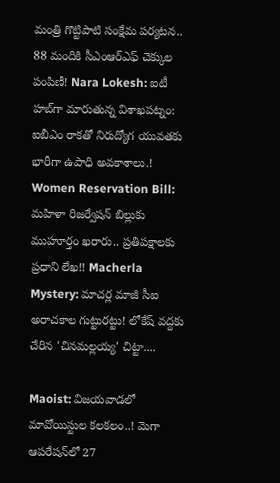మంత్రి గొట్టిపాటి సంక్షేమ పర్యటన.. 88 మందికి సీఎంఆర్‌ఎఫ్ చెక్కుల పంపిణీ! Nara Lokesh: ఐటీ హబ్‌గా మారుతున్న విశాఖపట్నం: ఐబీఎం రాకతో నిరుద్యోగ యువతకు భారీగా ఉపాధి అవకాశాలు.! Women Reservation Bill: మహిళా రిజర్వేషన్ బిల్లుకు ముహూర్తం ఖరారు.. ప్రతిపక్షాలకు ప్రధాని లేఖ!! Macherla Mystery: మాచర్ల మాజీ సీఐ అరాచకాల గుట్టురట్టు! లోకేష్ వద్దకు చేరిన 'చినమల్లయ్య' చిట్టా....

Maoist: విజయవాడలో మావోయిస్టుల కలకలం..! మెగా ఆపరేషన్‌లో 27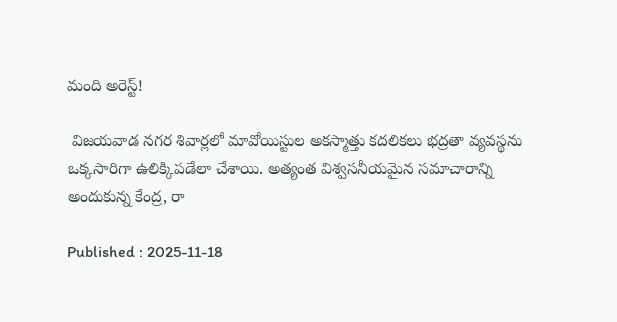మంది అరెస్ట్‌!

 విజయవాడ నగర శివార్లలో మావోయిస్టుల అకస్మాత్తు కదలికలు భద్రతా వ్యవస్థను ఒక్కసారిగా ఉలిక్కిపడేలా చేశాయి. అత్యంత విశ్వసనీయమైన సమాచారాన్ని అందుకున్న కేంద్ర, రా

Published : 2025-11-18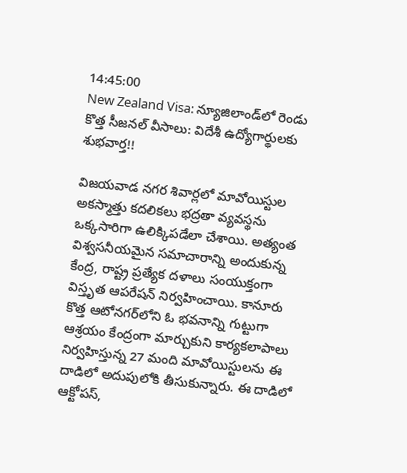14:45:00
New Zealand Visa: న్యూజిలాండ్‌లో రెండు కొత్త సీజనల్ వీసాలు: విదేశీ ఉద్యోగార్థులకు శుభవార్త!!

విజయవాడ నగర శివార్లలో మావోయిస్టుల అకస్మాత్తు కదలికలు భద్రతా వ్యవస్థను ఒక్కసారిగా ఉలిక్కిపడేలా చేశాయి. అత్యంత విశ్వసనీయమైన సమాచారాన్ని అందుకున్న కేంద్ర, రాష్ట్ర ప్రత్యేక దళాలు సంయుక్తంగా విస్తృత ఆపరేషన్ నిర్వహించాయి. కానూరు కొత్త ఆటోనగర్‌లోని ఓ భవనాన్ని గుట్టుగా ఆశ్రయం కేంద్రంగా మార్చుకుని కార్యకలాపాలు నిర్వహిస్తున్న 27 మంది మావోయిస్టులను ఈ దాడిలో అదుపులోకి తీసుకున్నారు. ఈ దాడిలో ఆక్టోపస్,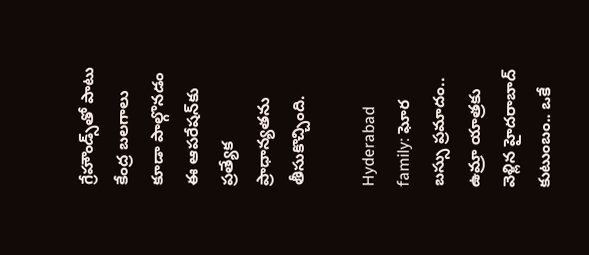గ్రేహౌండ్స్‌తో పాటు కేంద్ర బలగాలు కూడా పాల్గొనడం ఈ ఆపరేషన్‌కు ప్రత్యేక ప్రాధాన్యతను తీసుకొచ్చింది.

Hyderabad family: ఘోర బస్సు ప్రమాదం.. ఉమ్రా యాత్రకు వెళ్లిన హైదరాబాద్ కుటుంబం.. ఒకే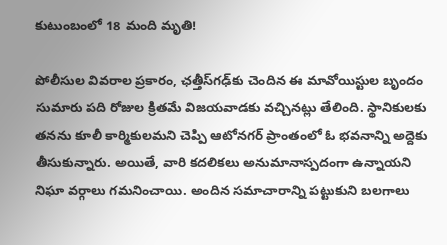కుటుంబంలో 18 మంది మృతి!

పోలీసుల వివరాల ప్రకారం, ఛత్తీస్‌గఢ్‌కు చెందిన ఈ మావోయిస్టుల బృందం సుమారు పది రోజుల క్రితమే విజయవాడకు వచ్చినట్లు తేలింది. స్థానికులకు తనను కూలీ కార్మికులమని చెప్పి ఆటోనగర్ ప్రాంతంలో ఓ భవనాన్ని అద్దెకు తీసుకున్నారు. అయితే, వారి కదలికలు అనుమానాస్పదంగా ఉన్నాయని నిఘా వర్గాలు గమనించాయి. అందిన సమాచారాన్ని పట్టుకుని బలగాలు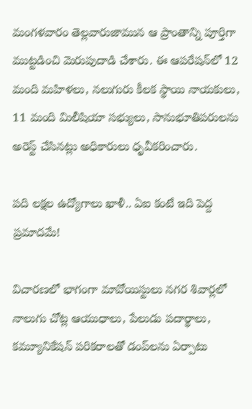మంగళవారం తెల్లవారుజామున ఆ ప్రాంతాన్ని పూర్తిగా ముట్టడించి మెరుపుదాడి చేశారు. ఈ ఆపరేషన్‌లో 12 మంది మహిళలు, నలుగురు కీలక స్థాయి నాయకులు, 11 మంది మిలీషియా సభ్యులు, సానుభూతిపరులను అరెస్ట్ చేసినట్లు అధికారులు ధృవీకరించారు.

పది లక్షల ఉద్యోగాలు ఖాళీ.. ఏఐ కంటే ఇది పెద్ద ప్రమాదమే!

విచారణలో భాగంగా మావోయిస్టులు నగర శివార్లలో నాలుగు చోట్ల ఆయుధాలు, పేలుడు పదార్థాలు, కమ్యూనికేషన్ పరికరాలతో డంప్‌లను ఏర్పాటు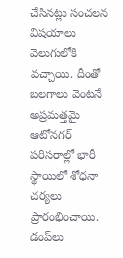చేసినట్లు సంచలన విషయాలు వెలుగులోకి వచ్చాయి. దీంతో బలగాలు వెంటనే అప్రమత్తమై ఆటోనగర్ పరిసరాల్లో భారీ స్థాయిలో శోధనా చర్యలు ప్రారంభించాయి. డంప్‌లు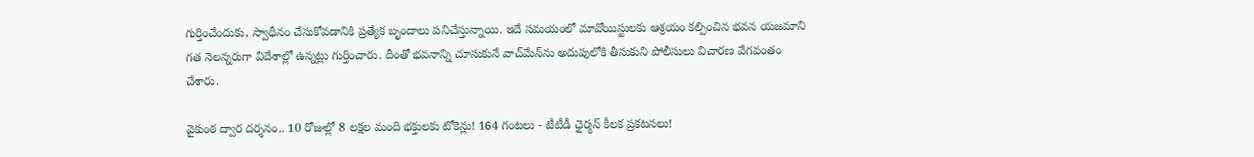గుర్తించేందుకు, స్వాధీనం చేసుకోవడానికి ప్రత్యేక బృందాలు పనిచేస్తున్నాయి. ఇదే సమయంలో మావోయిస్టులకు ఆశ్రయం కల్పించిన భవన యజమాని గత నెలన్నరుగా విదేశాల్లో ఉన్నట్లు గుర్తించారు. దీంతో భవనాన్ని చూసుకునే వాచ్‌మేన్‌ను అదుపులోకి తీసుకుని పోలీసులు విచారణ వేగవంతం చేశారు.

వైకుంఠ ద్వార దర్శనం.. 10 రోజుల్లో 8 లక్షల మంది భక్తులకు టోకెన్లు! 164 గంటలు - టీటీడీ ఛైర్మన్ కీలక ప్రకటనలు!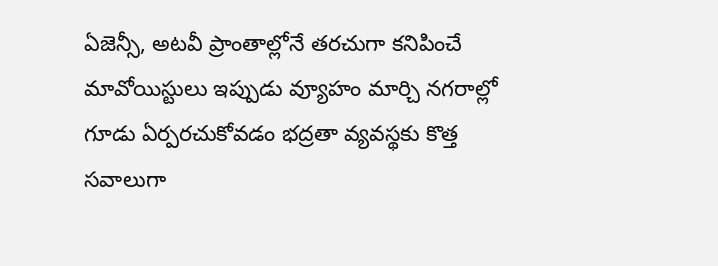ఏజెన్సీ, అటవీ ప్రాంతాల్లోనే తరచుగా కనిపించే మావోయిస్టులు ఇప్పుడు వ్యూహం మార్చి నగరాల్లో గూడు ఏర్పరచుకోవడం భద్రతా వ్యవస్థకు కొత్త సవాలుగా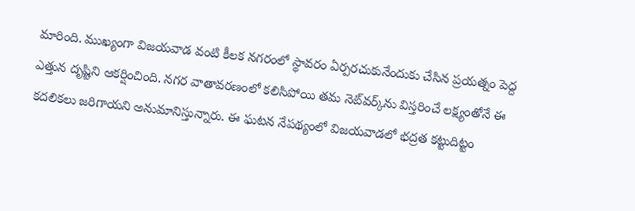మారింది. ముఖ్యంగా విజయవాడ వంటి కీలక నగరంలో స్థావరం ఏర్పరచుకునేందుకు చేసిన ప్రయత్నం పెద్ద ఎత్తున దృష్టిని ఆకర్షించింది. నగర వాతావరణంలో కలిసిపోయి తమ నెట్‌వర్క్‌ను విస్తరించే లక్ష్యంతోనే ఈ కదలికలు జరిగాయని అనుమానిస్తున్నారు. ఈ ఘటన నేపథ్యంలో విజయవాడలో భద్రత కట్టుదిట్టం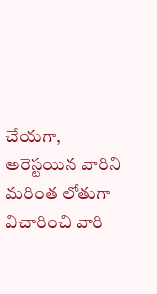చేయగా, అరెస్టయిన వారిని మరింత లోతుగా విచారించి వారి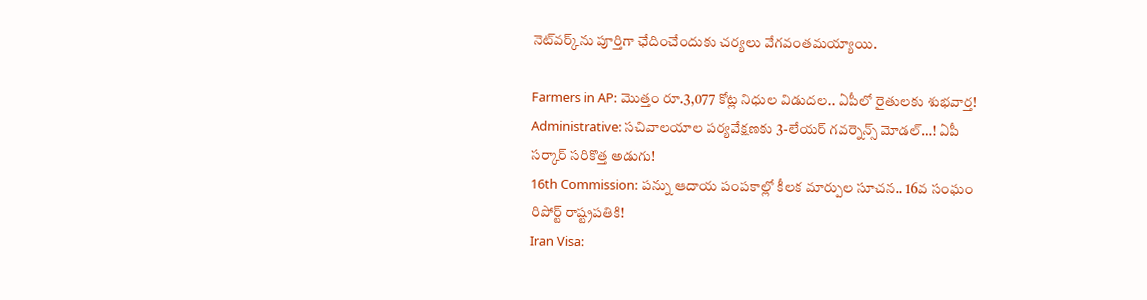నెట్‌వర్క్‌ను పూర్తిగా ఛేదించేందుకు చర్యలు వేగవంతమయ్యాయి.

Farmers in AP: మొత్తం రూ.3,077 కోట్ల నిధుల విడుదల.. ఏపీలో రైతులకు శుభవార్త!
Administrative: సచివాలయాల పర్యవేక్షణకు 3-లేయర్ గవర్నెన్స్ మోడల్…! ఏపీ సర్కార్ సరికొత్త అడుగు!
16th Commission: పన్ను ఆదాయ పంపకాల్లో కీలక మార్పుల సూచన.. 16వ సంఘం రిపోర్ట్ రాష్ట్రపతికి!
Iran Visa: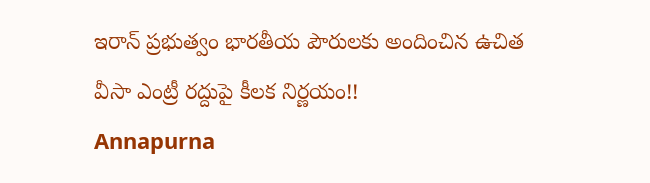ఇరాన్ ప్రభుత్వం భారతీయ పౌరులకు అందించిన ఉచిత వీసా ఎంట్రీ రద్దుపై కీలక నిర్ణయం!!
Annapurna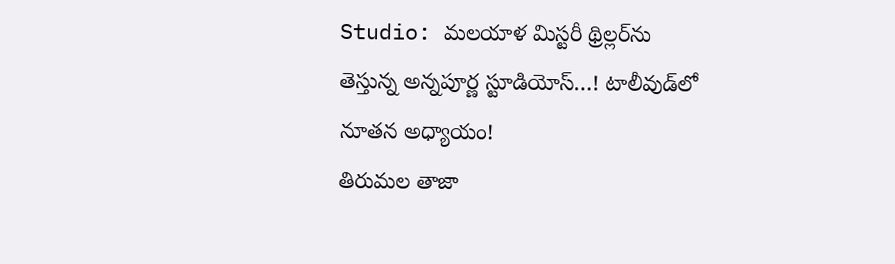Studio: మలయాళ మిస్టరీ థ్రిల్లర్‌ను తెస్తున్న అన్నపూర్ణ స్టూడియోస్…! టాలీవుడ్‌లో నూతన అధ్యాయం!
తిరుమల తాజా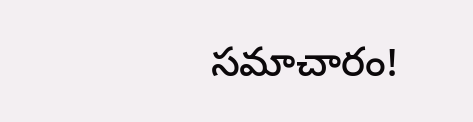సమాచారం!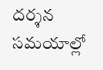దర్శన సమయాల్లో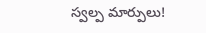స్వల్ప మార్పులు!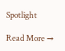Spotlight

Read More →